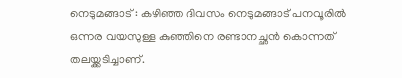നെടുമങ്ങാട് : കഴിഞ്ഞ ദിവസം നെടുമങ്ങാട് പനവൂരിൽ ഒന്നര വയസുള്ള കുഞ്ഞിനെ രണ്ടാനച്ഛൻ കൊന്നത് തലയ്ക്കടിച്ചാണ്.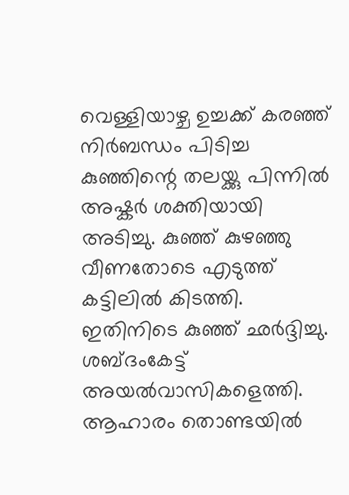വെള്ളിയാഴ്ച ഉച്ചക്ക് കരഞ്ഞ് നിർബന്ധം പിടിച്ച കുഞ്ഞിന്റെ തലയ്ക്കു പിന്നിൽ അഷ്കർ ശക്തിയായി അടിച്ചു. കുഞ്ഞ് കുഴഞ്ഞു വീണതോടെ എടുത്ത് കട്ടിലിൽ കിടത്തി. ഇതിനിടെ കുഞ്ഞ് ഛർദ്ദിച്ചു. ശബ്ദംകേട്ട് അയൽവാസികളെത്തി. ആഹാരം തൊണ്ടയിൽ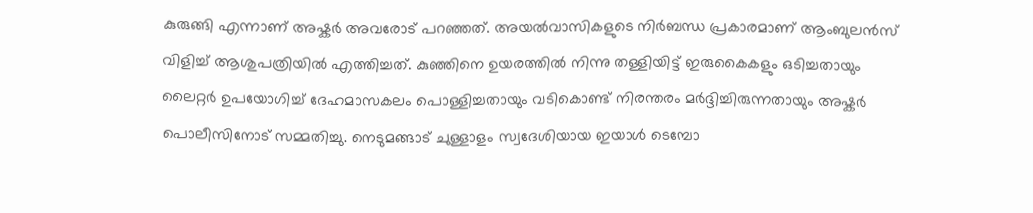കുരുങ്ങി എന്നാണ് അഷ്കർ അവരോട് പറഞ്ഞത്. അയൽവാസികളുടെ നിർബന്ധ പ്രകാരമാണ് ആംബുലൻസ് വിളിച്ച് ആശുപത്രിയിൽ എത്തിച്ചത്. കുഞ്ഞിനെ ഉയരത്തിൽ നിന്നു തള്ളിയിട്ട് ഇരുകൈകളും ഒടിച്ചതായും ലൈറ്റർ ഉപയോഗിച്ച് ദേഹമാസകലം പൊള്ളിച്ചതായും വടികൊണ്ട് നിരന്തരം മർദ്ദിച്ചിരുന്നതായും അഷ്കർ പൊലീസിനോട് സമ്മതിച്ചു. നെടുമങ്ങാട് ചുള്ളാളം സ്വദേശിയായ ഇയാൾ ടെമ്പോ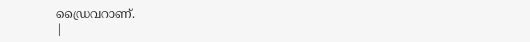ഡ്രൈവറാണ്.
|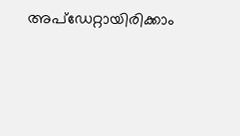അപ്ഡേറ്റായിരിക്കാം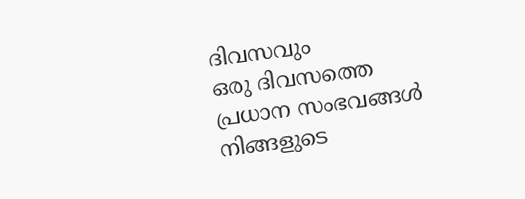ദിവസവും
ഒരു ദിവസത്തെ പ്രധാന സംഭവങ്ങൾ നിങ്ങളുടെ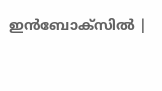ഇൻബോക്സിൽ |